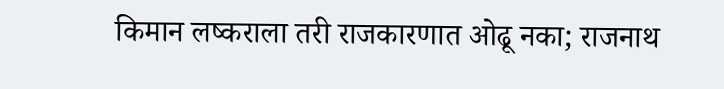किमान लष्कराला तरी राजकारणात ओढू नका; राजनाथ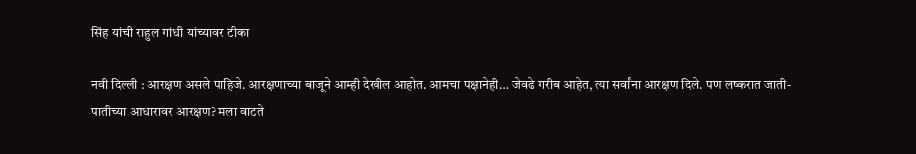सिंह यांची राहुल गांधी यांच्यावर टीका

नवी दिल्ली : आरक्षण असले पाहिजे. आरक्षणाच्या बाजूने आम्ही देखील आहोत. आमचा पक्षानेही… जेवढे गरीब आहेत, त्या सर्वांना आरक्षण दिले. पण लष्करात जाती-पातीच्या आधारावर आरक्षण? मला वाटते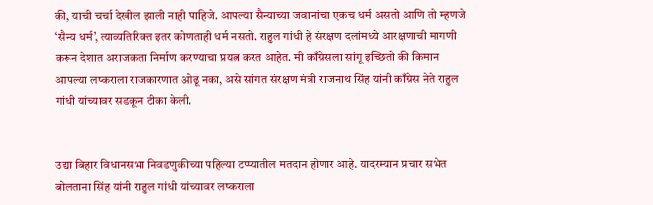की, याची चर्चा देखील झाली नाही पाहिजे. आपल्या सैन्याच्या जवानांचा एकच धर्म असतो आणि तो म्हणजे ‘सैन्य धर्म’, त्याव्यतिरिक्त इतर कोणताही धर्म नसतो. राहुल गांधी हे संरक्षण दलांमध्ये आरक्षणाची मागणी करून देशात अराजकता निर्माण करण्याचा प्रयत्न करत आहेत. मी काँग्रेसला सांगू इच्छितो की किमान आपल्या लष्कराला राजकारणात ओढू नका, असे सांगत संरक्षण मंत्री राजनाथ सिंह यांनी काँग्रेस नेते राहुल गांधी यांच्यावर सडकून टीका केली.


उद्या बिहार विधानसभा निवडणुकीच्या पहिल्या टप्प्यातील मतदान होणार आहे. यादरम्यान प्रचार सभेत बोलताना सिंह यांनी राहुल गांधी यांच्यावर लष्कराला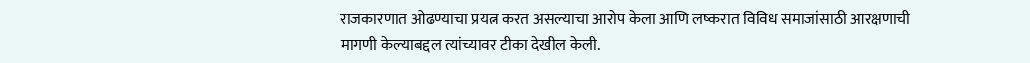राजकारणात ओढण्याचा प्रयत्न करत असल्याचा आरोप केला आणि लष्करात विविध समाजांसाठी आरक्षणाची मागणी केल्याबद्दल त्यांच्यावर टीका देखील केली.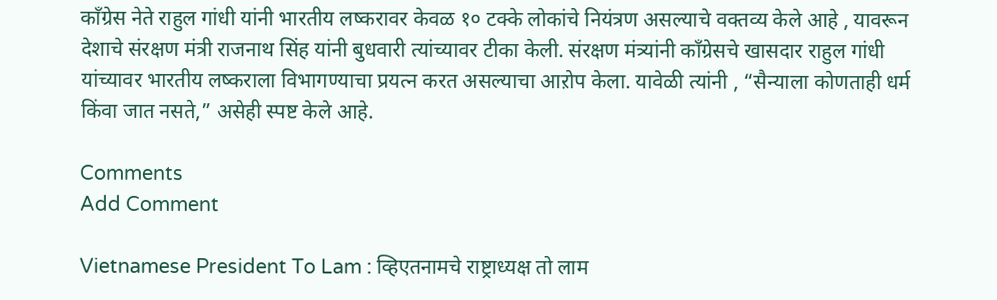काँग्रेस नेते राहुल गांधी यांनी भारतीय लष्करावर केवळ १० टक्के लोकांचे नियंत्रण असल्याचे वक्तव्य केले आहे , यावरून देशाचे संरक्षण मंत्री राजनाथ सिंह यांनी बुधवारी त्यांच्यावर टीका केली. संरक्षण मंत्र्यांनी काँग्रेसचे खासदार राहुल गांधी यांच्यावर भारतीय लष्कराला विभागण्याचा प्रयत्न करत असल्याचा आऱोप केला. यावेळी त्यांनी , “सैन्याला कोणताही धर्म किंवा जात नसते,” असेही स्पष्ट केले आहे.

Comments
Add Comment

Vietnamese President To Lam : व्हिएतनामचे राष्ट्राध्यक्ष तो लाम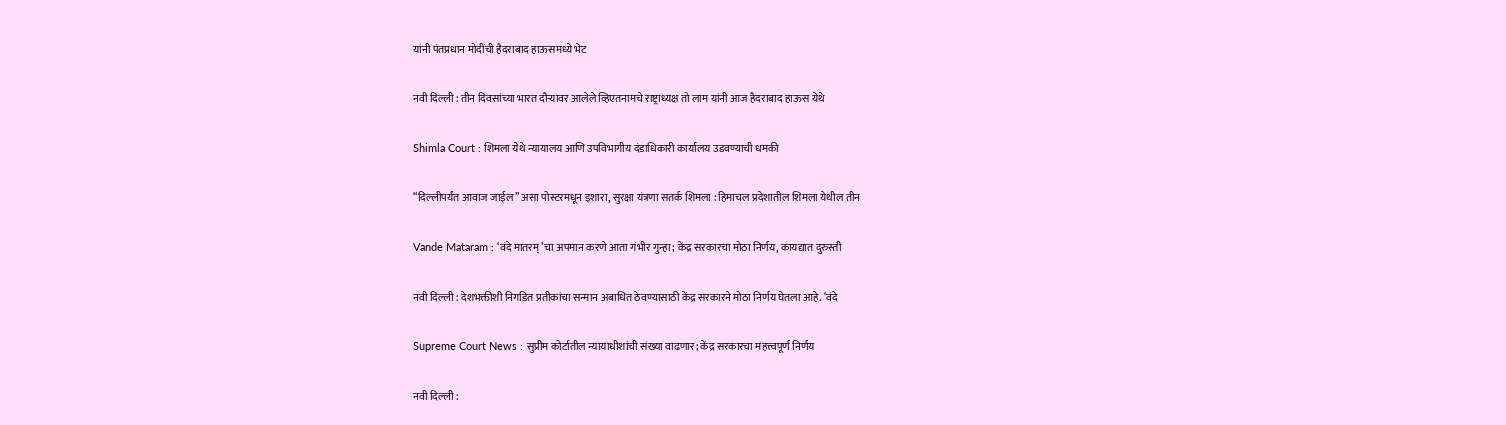यांनी पंतप्रधान मोदींची हैदराबाद हाऊसमध्ये भेट

नवी दिल्ली : तीन दिवसांच्या भारत दौऱ्यावर आलेले व्हिएतनामचे राष्ट्राध्यक्ष तो लाम यांनी आज हैदराबाद हाऊस येथे

Shimla Court : शिमला येथे न्यायालय आणि उपविभागीय दंडाधिकारी कार्यालय उडवण्याची धमकी

“दिल्लीपर्यंत आवाज जाईल” असा पोस्टरमधून इशारा, सुरक्षा यंत्रणा सतर्क शिमला : हिमाचल प्रदेशातील शिमला येथील तीन

Vande Mataram : ‘वंदे मातरम्’चा अपमान करणे आता गंभीर गुन्हा; केंद्र सरकारचा मोठा निर्णय, कायद्यात दुरुस्ती

नवी दिल्ली : देशभक्तीशी निगडित प्रतीकांचा सन्मान अबाधित ठेवण्यासाठी केंद्र सरकारने मोठा निर्णय घेतला आहे. ‘वंदे

Supreme Court News : सुप्रीम कोर्टातील न्यायाधीशांची संख्या वाढणार; केंद्र सरकारचा महत्त्वपूर्ण निर्णय

नवी दिल्ली :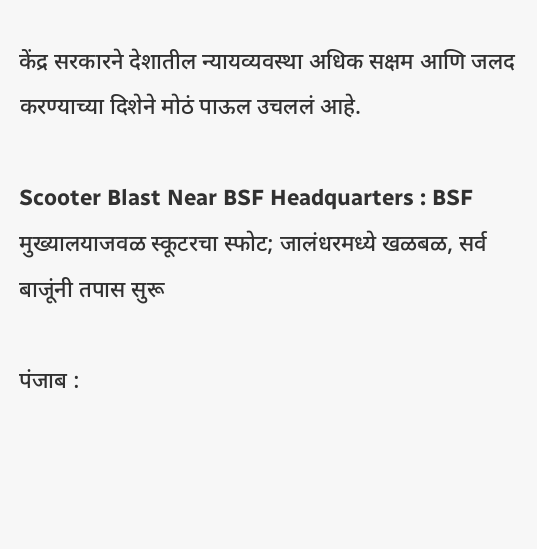केंद्र सरकारने देशातील न्यायव्यवस्था अधिक सक्षम आणि जलद करण्याच्या दिशेने मोठं पाऊल उचललं आहे.

Scooter Blast Near BSF Headquarters : BSF मुख्यालयाजवळ स्कूटरचा स्फोट; जालंधरमध्ये खळबळ, सर्व बाजूंनी तपास सुरू

पंजाब :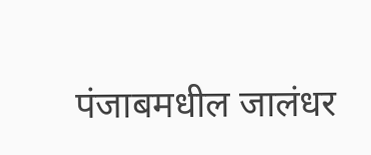पंजाबमधील जालंधर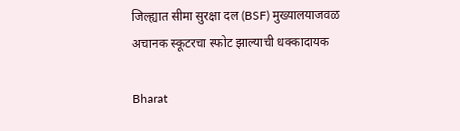जिल्ह्यात सीमा सुरक्षा दल (BSF) मुख्यालयाजवळ अचानक स्कूटरचा स्फोट झाल्याची धक्कादायक

Bharat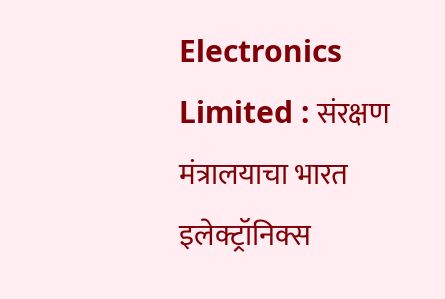Electronics Limited : संरक्षण मंत्रालयाचा भारत इलेक्ट्रॉनिक्स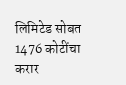लिमिटेड सोबत 1476 कोटींचा करार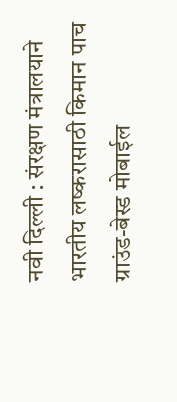नवी दिल्ली : संरक्षण मंत्रालयाने भारतीय लष्करासाठी किमान पाच ग्राउंड-बेस्ड मोबाईल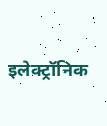इलेक्ट्रॉनिक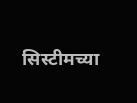सिस्टीमच्या